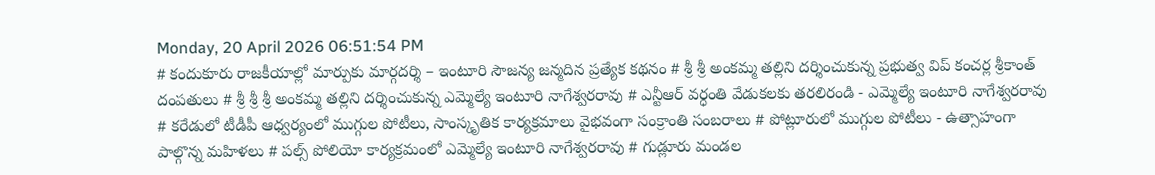Monday, 20 April 2026 06:51:54 PM
# కందుకూరు రాజకీయాల్లో మార్పుకు మార్గదర్శి – ఇంటూరి సౌజన్య జన్మదిన ప్రత్యేక కథనం # శ్రీ శ్రీ అంకమ్మ తల్లిని దర్శించుకున్న ప్రభుత్వ విప్ కంచర్ల శ్రీకాంత్ దంపతులు # శ్రీ శ్రీ శ్రీ అంకమ్మ తల్లిని దర్శించుకున్న ఎమ్మెల్యే ఇంటూరి నాగేశ్వరరావు # ఎన్టీఆర్ వర్ధంతి వేడుకలకు తరలిరండి - ఎమ్మెల్యే ఇంటూరి నాగేశ్వరరావు # కరేడులో టీడీపీ ఆధ్వర్యంలో ముగ్గుల పోటీలు, సాంస్కృతిక కార్యక్రమాలు వైభవంగా సంక్రాంతి సంబరాలు # పోట్లూరులో ముగ్గుల పోటీలు - ఉత్సాహంగా పాల్గొన్న మహిళలు # పల్స్ పోలియో కార్యక్రమంలో ఎమ్మెల్యే ఇంటూరి నాగేశ్వరరావు # గుడ్లూరు మండల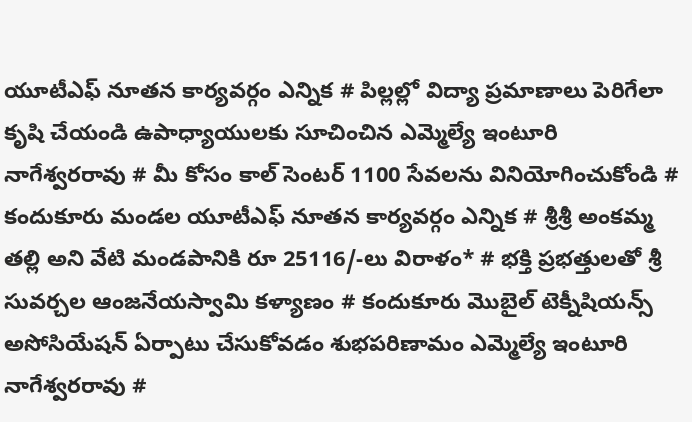యూటీఎఫ్ నూతన కార్యవర్గం ఎన్నిక # పిల్లల్లో విద్యా ప్రమాణాలు పెరిగేలా కృషి చేయండి ఉపాధ్యాయులకు సూచించిన ఎమ్మెల్యే ఇంటూరి నాగేశ్వరరావు # మీ కోసం కాల్ సెంటర్ 1100 సేవలను వినియోగించుకోండి # కందుకూరు మండల యూటీఎఫ్ నూతన కార్యవర్గం ఎన్నిక # శ్రీశ్రీ అంకమ్మ తల్లి అని వేటి మండపానికి రూ 25116/-లు విరాళం* # భక్తి ప్రభత్తులతో శ్రీ సువర్చల ఆంజనేయస్వామి కళ్యాణం # కందుకూరు మొబైల్ టెక్నీషియన్స్ అసోసియేషన్ ఏర్పాటు చేసుకోవడం శుభపరిణామం ఎమ్మెల్యే ఇంటూరి నాగేశ్వరరావు #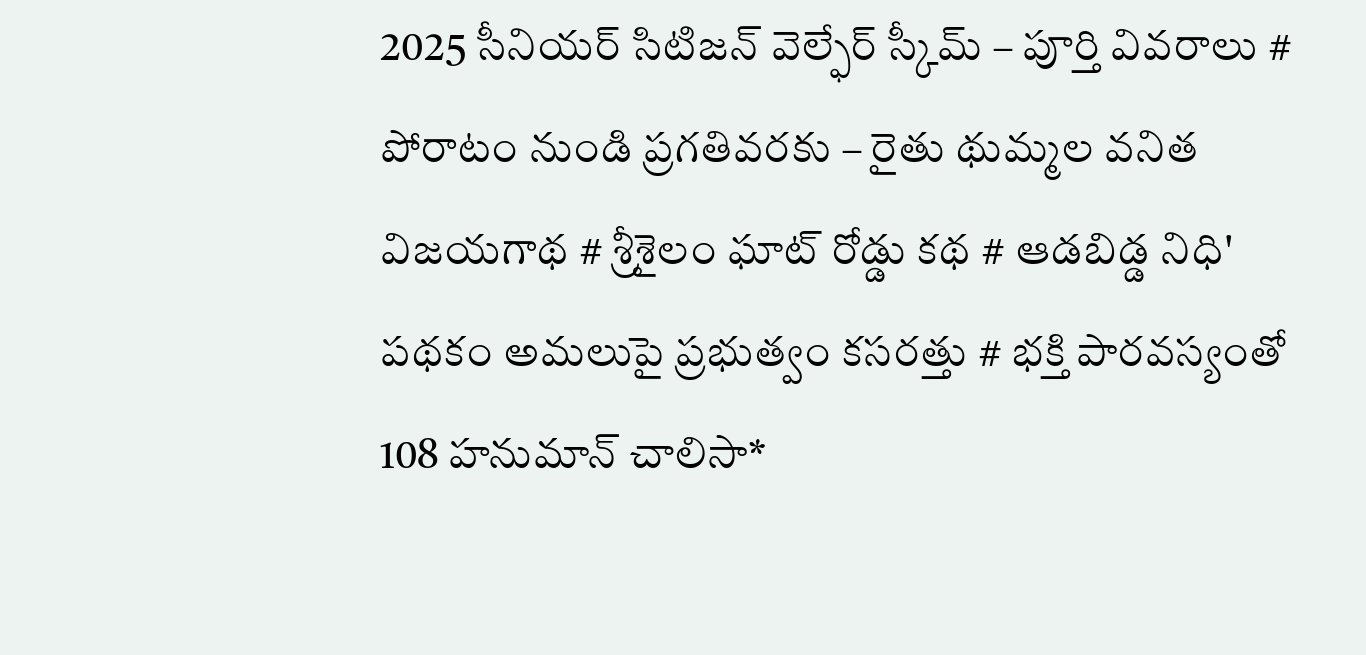2025 సీనియర్ సిటిజన్ వెల్ఫేర్ స్కీమ్ – పూర్తి వివరాలు # పోరాటం నుండి ప్రగతివరకు – రైతు థుమ్మల వనిత విజయగాథ # శ్రీశైలం ఘాట్ రోడ్డు కథ # ఆడబిడ్డ నిధి' పథకం అమలుపై ప్రభుత్వం కసరత్తు # భక్తి పారవస్యంతో 108 హనుమాన్ చాలిసా*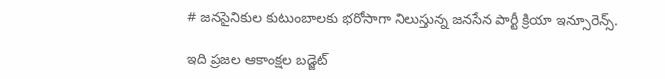# జనసైనికుల కుటుంబాలకు భరోసాగా నిలుస్తున్న జనసేన పార్టీ క్రియా ఇన్సూరెన్స్.

ఇది ప్రజల ఆకాంక్షల బడ్జెట్‌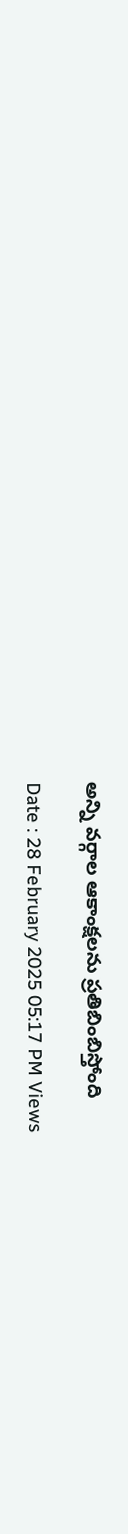అన్ని వర్గాల ఆకాంక్షలను ప్రతిబింబిస్తోంది

Date : 28 February 2025 05:17 PM Views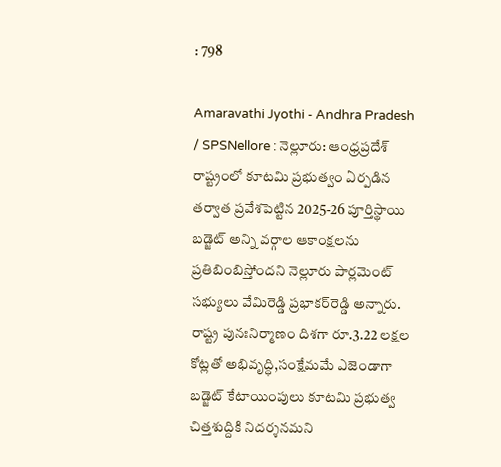: 798

Amaravathi Jyothi - Andhra Pradesh / SPSNellore : నెల్లూరు: ఆంధ్రప్రదేశ్‌ రాష్ట్రంలో కూటమి ప్రభుత్వం ఏర్పడిన తర్వాత ప్రవేశపెట్టిన 2025-26 పూర్తిస్థాయి బడ్జెట్‌ అన్ని వర్గాల ఆకాంక్షలను ప్రతిబింబిస్తోందని నెల్లూరు పార్లమెంట్‌ సభ్యులు వేమిరెడ్డి ప్రభాకర్‌రెడ్డి అన్నారు. రాష్ట్ర పునఃనిర్మాణం దిశగా రూ.3.22 లక్షల కోట్లతో అభివృద్ధి,సంక్షేమమే ఎజెండాగా బడ్జెట్ కేటాయింపులు కూటమి ప్రభుత్వ చిత్తశుద్దికి నిదర్శనమని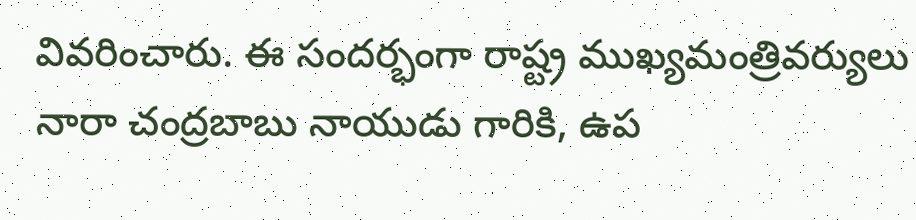వివరించారు. ఈ సందర్భంగా రాష్ట్ర ముఖ్యమంత్రివర్యులు నారా చంద్రబాబు నాయుడు గారికి, ఉప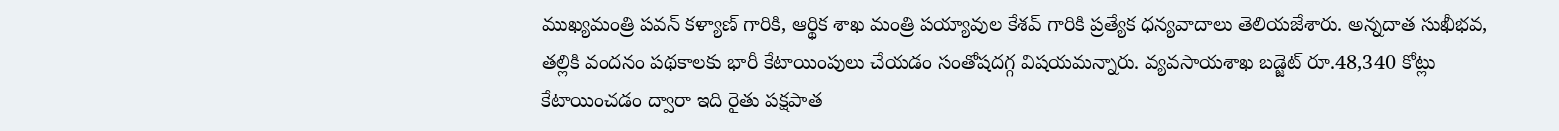ముఖ్యమంత్రి పవన్ కళ్యాణ్ గారికి, ఆర్థిక శాఖ మంత్రి పయ్యావుల కేశవ్ గారికి ప్రత్యేక ధన్యవాదాలు తెలియజేశారు. అన్నదాత సుఖీభవ, తల్లికి వందనం పథకాలకు భారీ కేటాయింపులు చేయడం సంతోషదగ్గ విషయమన్నారు. వ్యవసాయశాఖ బడ్జెట్‌ రూ.48,340 కోట్లు కేటాయించడం ద్వారా ఇది రైతు పక్షపాత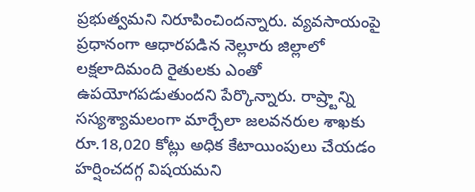ప్రభుత్వమని నిరూపించిందన్నారు. వ్యవసాయంపై ప్రధానంగా ఆధారపడిన నెల్లూరు జిల్లాలో లక్షలాదిమంది రైతులకు ఎంతో ఉపయోగపడుతుందని పేర్కొన్నారు. రాష్ర్టాన్ని సస్యశ్యామలంగా మార్చేలా జలవనరుల శాఖకు రూ.18,020 కోట్లు అధిక కేటాయింపులు చేయడం హర్షించదగ్గ విషయమని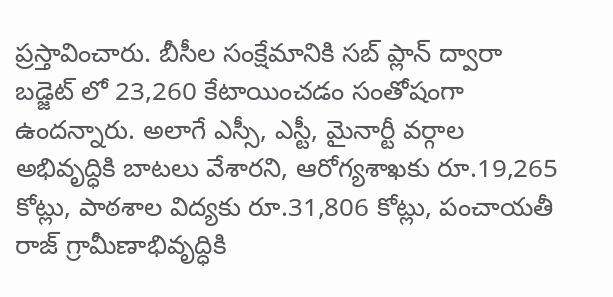ప్రస్తావించారు. బీసీల సంక్షేమానికి సబ్ ప్లాన్ ద్వారా బడ్జెట్ లో 23,260 కేటాయించడం సంతోషంగా ఉందన్నారు. అలాగే ఎస్సీ, ఎస్టీ, మైనార్టీ వర్గాల అభివృద్ధికి బాటలు వేశారని, ఆరోగ్యశాఖకు రూ.19,265 కోట్లు, పాఠశాల విద్యకు రూ.31,806 కోట్లు, పంచాయతీ రాజ్‌ గ్రామీణాభివృద్ధికి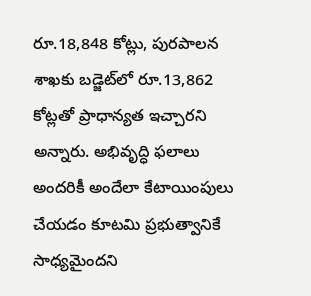రూ.18,848 కోట్లు, పురపాలన శాఖకు బడ్జెట్‍లో రూ.13,862 కోట్లతో ప్రాధాన్యత ఇచ్చారని అన్నారు. అభివృద్ధి ఫలాలు అందరికీ అందేలా కేటాయింపులు చేయడం కూటమి ప్రభుత్వానికే సాధ్యమైందని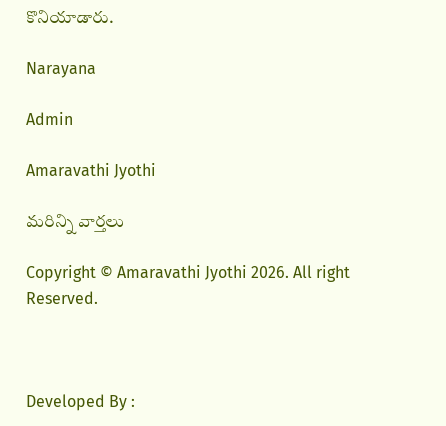కొనియాడారు.

Narayana

Admin

Amaravathi Jyothi

మరిన్ని వార్తలు

Copyright © Amaravathi Jyothi 2026. All right Reserved.



Developed By :